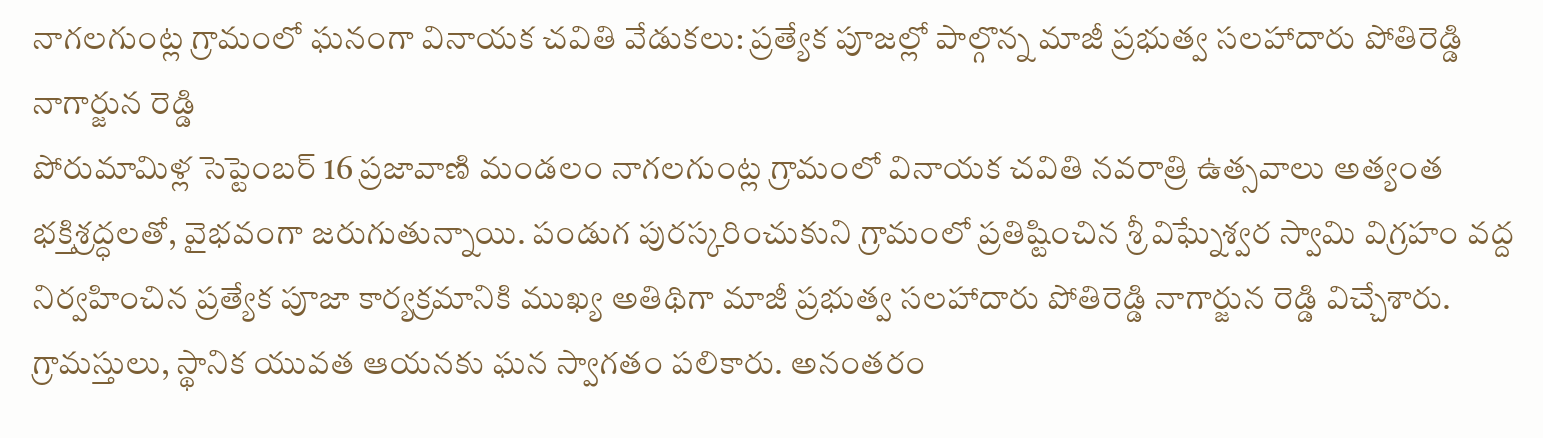నాగలగుంట్ల గ్రామంలో ఘనంగా వినాయక చవితి వేడుకలు: ప్రత్యేక పూజల్లో పాల్గొన్న మాజీ ప్రభుత్వ సలహాదారు పోతిరెడ్డి నాగార్జున రెడ్డి
పోరుమామిళ్ల సెప్టెంబర్ 16 ప్రజావాణి మండలం నాగలగుంట్ల గ్రామంలో వినాయక చవితి నవరాత్రి ఉత్సవాలు అత్యంత భక్తిశ్రద్ధలతో, వైభవంగా జరుగుతున్నాయి. పండుగ పురస్కరించుకుని గ్రామంలో ప్రతిష్టించిన శ్రీ విఘ్నేశ్వర స్వామి విగ్రహం వద్ద నిర్వహించిన ప్రత్యేక పూజా కార్యక్రమానికి ముఖ్య అతిథిగా మాజీ ప్రభుత్వ సలహాదారు పోతిరెడ్డి నాగార్జున రెడ్డి విచ్చేశారు. గ్రామస్తులు, స్థానిక యువత ఆయనకు ఘన స్వాగతం పలికారు. అనంతరం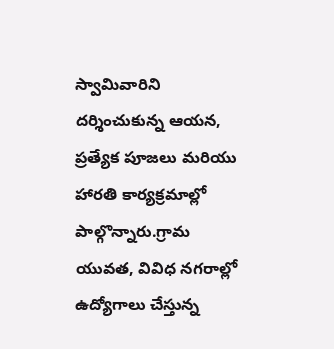స్వామివారిని దర్శించుకున్న ఆయన, ప్రత్యేక పూజలు మరియు హారతి కార్యక్రమాల్లో పాల్గొన్నారు.గ్రామ యువత, వివిధ నగరాల్లో ఉద్యోగాలు చేస్తున్న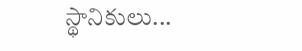స్థానికులు...